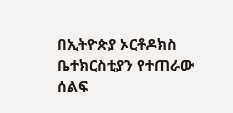በኢትዮጵያ ኦርቶዶክስ ቤተክርስቲያን የተጠራው ሰልፍ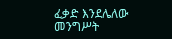ፈቃድ እንደሌለው መንግሥት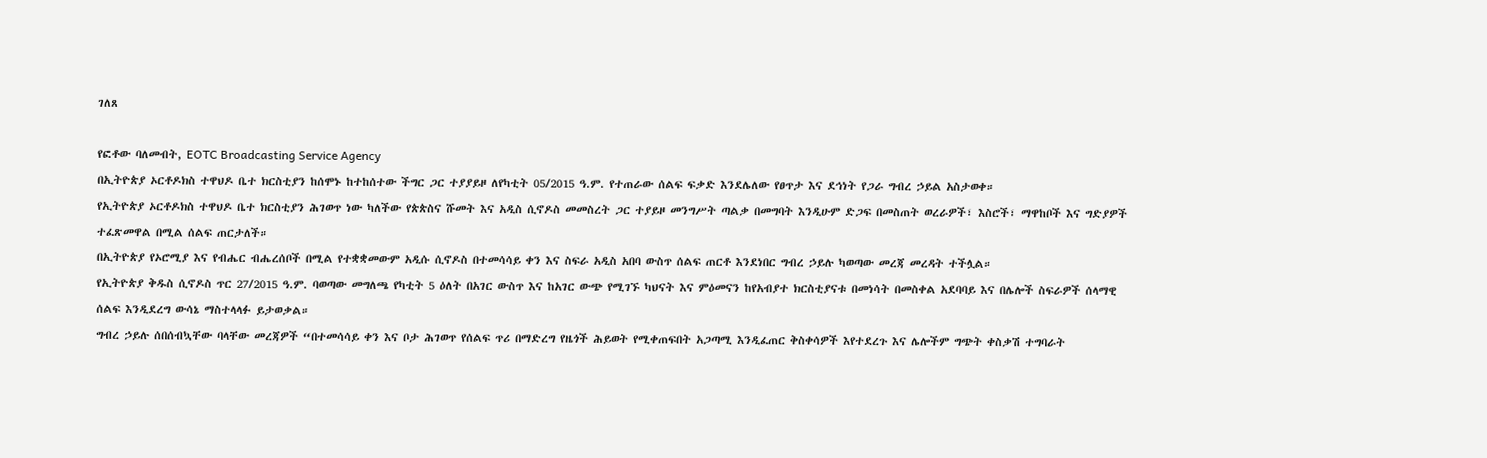ገለጸ

የፎቶው ባለመብት, EOTC Broadcasting Service Agency
በኢትዮጵያ ኦርቶዶክስ ተዋህዶ ቤተ ክርስቲያን ከሰሞኑ ከተከሰተው ችግር ጋር ተያያይዞ ለየካቲት 05/2015 ዓ.ም. የተጠራው ሰልፍ ፍቃድ እንደሌለው የፀጥታ እና ደኅነት የጋራ ግብረ ኃይል አስታወቀ።
የኢትዮጵያ ኦርቶዶክስ ተዋህዶ ቤተ ክርስቲያን ሕገወጥ ነው ካለችው የጵጵስና ሹመት እና አዲስ ሲኖዶስ መመስረት ጋር ተያይዞ መንግሥት ጣልቃ በመግባት እንዲሁም ድጋፍ በመስጠት ወረራዎች፣ እስሮች፣ ማዋከቦች እና ግድያዎች ተፈጽመዋል በሚል ሰልፍ ጠርታለች።
በኢትዮጵያ የኦሮሚያ እና የብሔር ብሔረሰቦች በሚል የተቋቋመውም አዲሱ ሲኖዶስ በተመሳሳይ ቀን እና ስፍራ አዲስ አበባ ውስጥ ሰልፍ ጠርቶ እንደነበር ግብረ ኃይሉ ካወጣው መረጃ መረዳት ተችሏል።
የኢትዮጵያ ቅዱስ ሲኖዶስ ጥር 27/2015 ዓ.ም. ባወጣው መግለጫ የካቲት 5 ዕለት በአገር ውስጥ እና ከአገር ውጭ የሚገኙ ካህናት እና ምዕመናን ከየአብያተ ክርስቲያናቱ በመነሳት በመስቀል አደባባይ እና በሌሎች ስፍራዎች ሰላማዊ ሰልፍ እንዲደረግ ውሳኔ ማስተላላፉ ይታወቃል።
ግብረ ኃይሉ ሰበሰብኳቸው ባላቸው መረጃዎች “በተመሳሳይ ቀን እና ቦታ ሕገወጥ የሰልፍ ጥሪ በማድረግ የዜጎች ሕይወት የሚቀጠፍበት አጋጣሚ እንዲፈጠር ቅስቀሳዎች እየተደረጉ እና ሌሎችም ግጭት ቀስቃሽ ተግባራት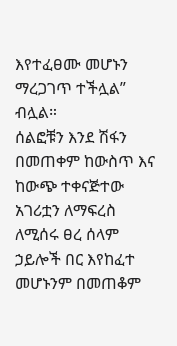እየተፈፀሙ መሆኑን ማረጋገጥ ተችሏል” ብሏል።
ሰልፎቹን እንደ ሽፋን በመጠቀም ከውስጥ እና ከውጭ ተቀናጅተው አገሪቷን ለማፍረስ ለሚሰሩ ፀረ ሰላም ኃይሎች በር እየከፈተ መሆኑንም በመጠቆም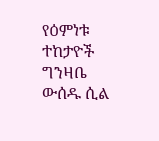የዕምነቱ ተከታዮች ግንዛቤ ውሰዱ ሲል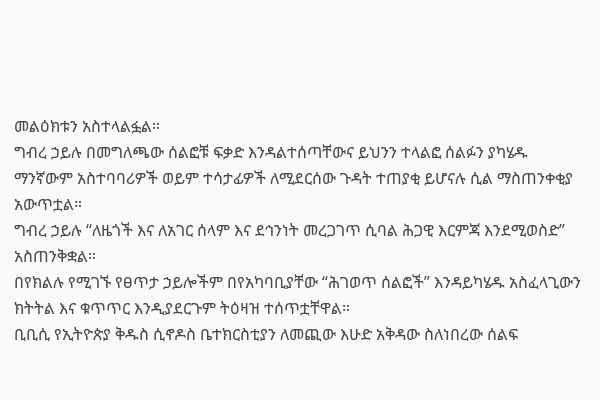መልዕክቱን አስተላልፏል።
ግብረ ኃይሉ በመግለጫው ሰልፎቹ ፍቃድ እንዳልተሰጣቸውና ይህንን ተላልፎ ሰልፉን ያካሄዱ ማንኛውም አስተባባሪዎች ወይም ተሳታፊዎች ለሚደርሰው ጉዳት ተጠያቂ ይሆናሉ ሲል ማስጠንቀቂያ አውጥቷል።
ግብረ ኃይሉ “ለዜጎች እና ለአገር ሰላም እና ደኅንነት መረጋገጥ ሲባል ሕጋዊ እርምጃ እንደሚወስድ” አስጠንቅቋል።
በየክልሉ የሚገኙ የፀጥታ ኃይሎችም በየአካባቢያቸው “ሕገወጥ ሰልፎች” እንዳይካሄዱ አስፈላጊውን ክትትል እና ቁጥጥር እንዲያደርጉም ትዕዛዝ ተሰጥቷቸዋል።
ቢቢሲ የኢትዮጵያ ቅዱስ ሲኖዶስ ቤተክርስቲያን ለመጪው እሁድ አቅዳው ስለነበረው ሰልፍ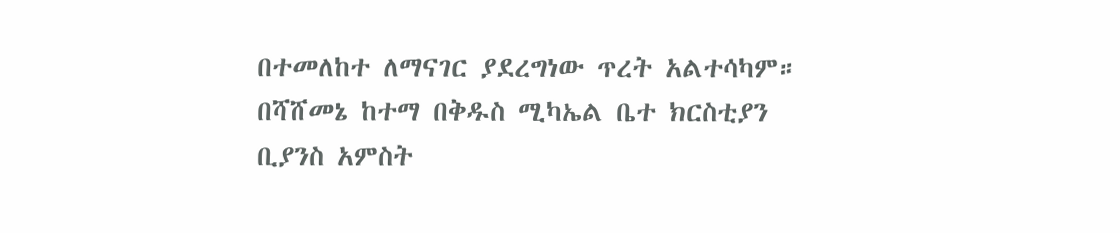በተመለከተ ለማናገር ያደረግነው ጥረት አልተሳካም።
በሻሸመኔ ከተማ በቅዱስ ሚካኤል ቤተ ክርስቲያን ቢያንስ አምስት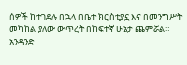ሰዎች ከተገደሉ በኋላ በቤተ ክርስቲያኗ እና በመንግሥት መካከል ያለው ውጥረት በከፍተኛ ሁኔታ ጨምሯል።
አንዳንድ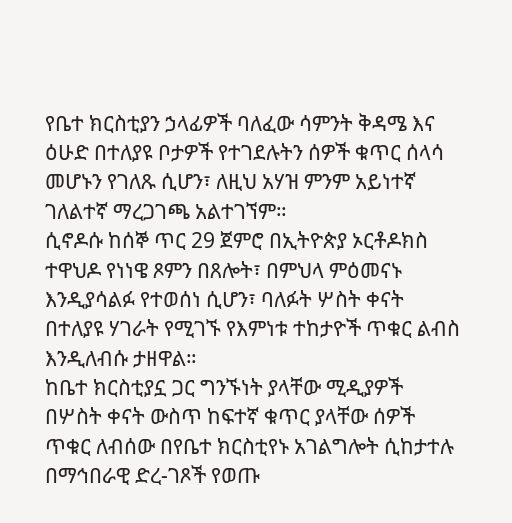የቤተ ክርስቲያን ኃላፊዎች ባለፈው ሳምንት ቅዳሜ እና ዕሁድ በተለያዩ ቦታዎች የተገደሉትን ሰዎች ቁጥር ሰላሳ መሆኑን የገለጹ ሲሆን፣ ለዚህ አሃዝ ምንም አይነተኛ ገለልተኛ ማረጋገጫ አልተገኘም።
ሲኖዶሱ ከሰኞ ጥር 29 ጀምሮ በኢትዮጵያ ኦርቶዶክስ ተዋህዶ የነነዌ ጾምን በጸሎት፣ በምህላ ምዕመናኑ እንዲያሳልፉ የተወሰነ ሲሆን፣ ባለፉት ሦስት ቀናት በተለያዩ ሃገራት የሚገኙ የእምነቱ ተከታዮች ጥቁር ልብስ እንዲለብሱ ታዘዋል።
ከቤተ ክርስቲያኗ ጋር ግንኙነት ያላቸው ሚዲያዎች በሦስት ቀናት ውስጥ ከፍተኛ ቁጥር ያላቸው ሰዎች ጥቁር ለብሰው በየቤተ ክርስቲየኑ አገልግሎት ሲከታተሉ በማኅበራዊ ድረ-ገጾች የወጡ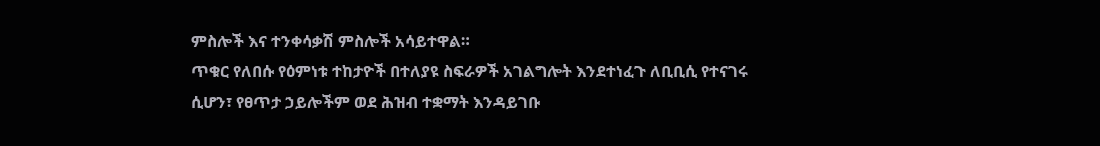ምስሎች እና ተንቀሳቃሽ ምስሎች አሳይተዋል።
ጥቁር የለበሱ የዕምነቱ ተከታዮች በተለያዩ ስፍራዎች አገልግሎት እንደተነፈጉ ለቢቢሲ የተናገሩ ሲሆን፣ የፀጥታ ኃይሎችም ወደ ሕዝብ ተቋማት እንዳይገቡ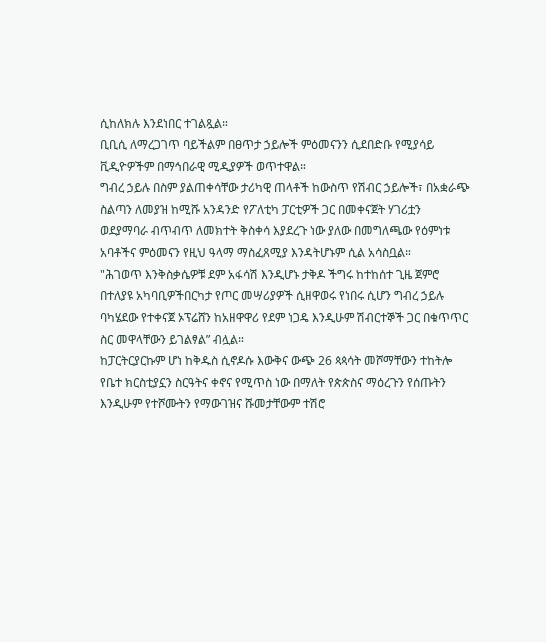ሲከለክሉ እንደነበር ተገልጿል።
ቢቢሲ ለማረጋገጥ ባይችልም በፀጥታ ኃይሎች ምዕመናንን ሲደበድቡ የሚያሳይ ቪዲዮዎችም በማኅበራዊ ሚዲያዎች ወጥተዋል።
ግብረ ኃይሉ በስም ያልጠቀሳቸው ታሪካዊ ጠላቶች ከውስጥ የሽብር ኃይሎች፣ በአቋራጭ ስልጣን ለመያዝ ከሚሹ አንዳንድ የፖለቲካ ፓርቲዎች ጋር በመቀናጀት ሃገሪቷን ወደያማባራ ብጥብጥ ለመክተት ቅስቀሳ እያደረጉ ነው ያለው በመግለጫው የዕምነቱ አባቶችና ምዕመናን የዚህ ዓላማ ማስፈጸሚያ እንዳትሆኑም ሲል አሳስቧል።
"ሕገወጥ እንቅስቃሴዎቹ ደም አፋሳሽ እንዲሆኑ ታቅዶ ችግሩ ከተከሰተ ጊዜ ጀምሮ በተለያዩ አካባቢዎችበርካታ የጦር መሣሪያዎች ሲዘዋወሩ የነበሩ ሲሆን ግብረ ኃይሉ ባካሄደው የተቀናጀ ኦፕሬሸን ከአዘዋዋሪ የደም ነጋዴ እንዲሁም ሽብርተኞች ጋር በቁጥጥር ስር መዋላቸውን ይገልፃል” ብሏል።
ከፓርትርያርኩም ሆነ ከቅዱስ ሲኖዶሱ እውቅና ውጭ 26 ጳጳሳት መሾማቸውን ተከትሎ የቤተ ክርስቲያኗን ስርዓትና ቀኖና የሚጥስ ነው በማለት የጵጵስና ማዕረጉን የሰጡትን እንዲሁም የተሾሙትን የማውገዝና ሹመታቸውም ተሽሮ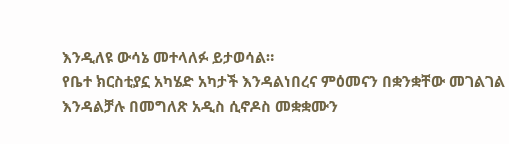እንዲለዩ ውሳኔ መተላለፉ ይታወሳል።
የቤተ ክርስቲያኗ አካሄድ አካታች እንዳልነበረና ምዕመናን በቋንቋቸው መገልገል እንዳልቻሉ በመግለጽ አዲስ ሲኖዶስ መቋቋሙን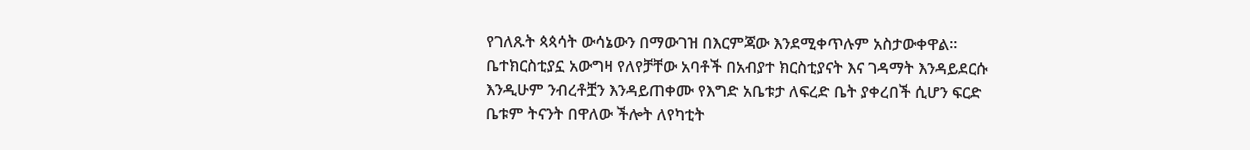የገለጹት ጳጳሳት ውሳኔውን በማውገዝ በእርምጃው እንደሚቀጥሉም አስታውቀዋል።
ቤተክርስቲያኗ አውግዛ የለየቻቸው አባቶች በአብያተ ክርስቲያናት እና ገዳማት እንዳይደርሱ እንዲሁም ንብረቶቿን እንዳይጠቀሙ የእግድ አቤቱታ ለፍረድ ቤት ያቀረበች ሲሆን ፍርድ ቤቱም ትናንት በዋለው ችሎት ለየካቲት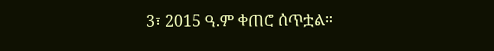3፣ 2015 ዓ.ም ቀጠሮ ሰጥቷል።